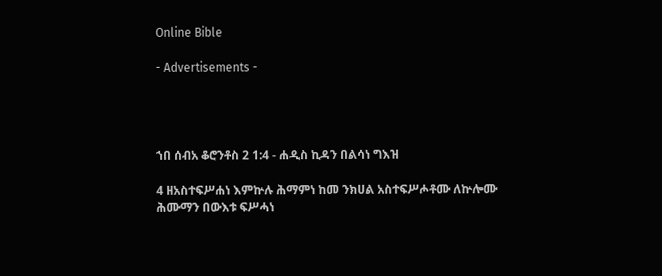Online Bible

- Advertisements -




ኀበ ሰብአ ቆሮንቶስ 2 1:4 - ሐዲስ ኪዳን በልሳነ ግእዝ

4 ዘአስተፍሥሐነ እምኵሉ ሕማምነ ከመ ንክሀል አስተፍሥሖቶሙ ለኵሎሙ ሕሙማን በውእቱ ፍሥሓነ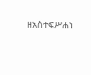ዘአስተፍሥሐነ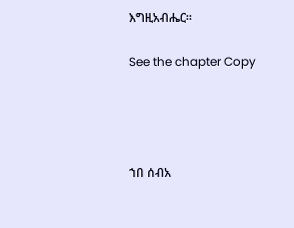እግዚአብሔር።

See the chapter Copy




ኀበ ሰብአ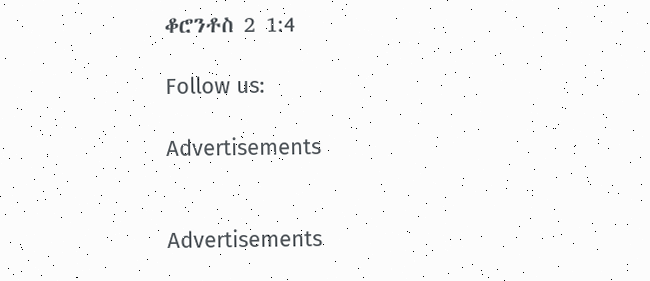ቆሮንቶስ 2 1:4

Follow us:

Advertisements


Advertisements